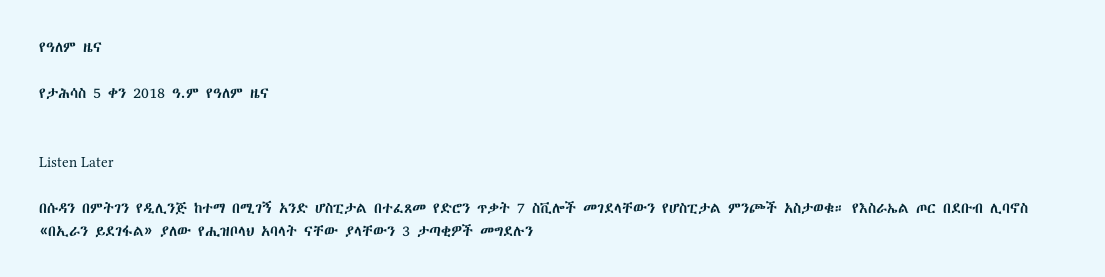የዓለም ዜና

የታሕሳስ 5 ቀን 2018 ዓ.ም የዓለም ዜና


Listen Later

በሱዳን በምትገን የዲሊንጅ ከተማ በሚገኝ አንድ ሆስፒታል በተፈጸመ የድሮን ጥቃት 7 ስቪሎች መገደላቸውን የሆስፒታል ምንጮች አስታወቁ። የእስራኤል ጦር በደቡብ ሊባኖስ «በኢራን ይደገፋል» ያለው የሒዝቦላህ አባላት ናቸው ያላቸውን 3 ታጣቂዎች መግደሉን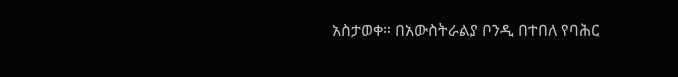አስታወቀ። በአውስትራልያ ቦንዲ በተበለ የባሕር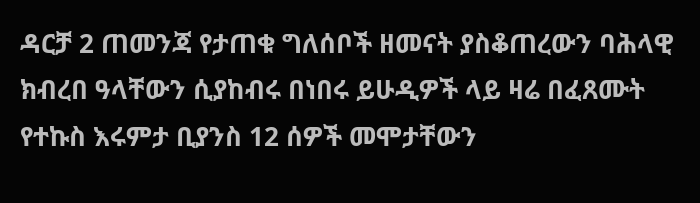ዳርቻ 2 ጠመንጃ የታጠቁ ግለሰቦች ዘመናት ያስቆጠረውን ባሕላዊ ክብረበ ዓላቸውን ሲያከብሩ በነበሩ ይሁዲዎች ላይ ዛሬ በፈጸሙት የተኩስ እሩምታ ቢያንስ 12 ሰዎች መሞታቸውን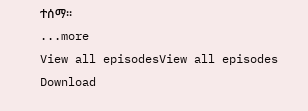ተሰማ።
...more
View all episodesView all episodes
Download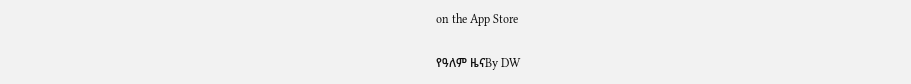on the App Store

የዓለም ዜናBy DW